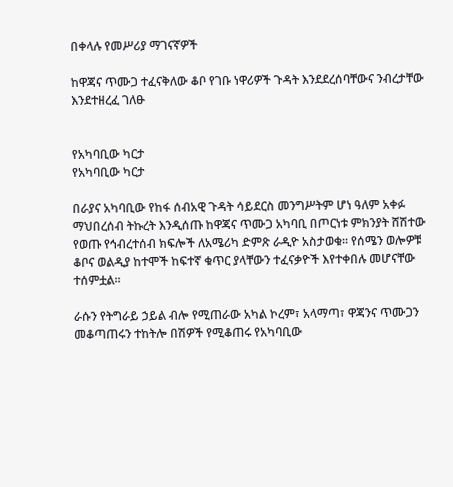በቀላሉ የመሥሪያ ማገናኛዎች

ከዋጃና ጥሙጋ ተፈናቅለው ቆቦ የገቡ ነዋሪዎች ጉዳት እንደደረሰባቸውና ንብረታቸው እንደተዘረፈ ገለፁ


የአካባቢው ካርታ
የአካባቢው ካርታ

በራያና አካባቢው የከፋ ሰብአዊ ጉዳት ሳይደርስ መንግሥትም ሆነ ዓለም አቀፉ ማህበረሰብ ትኩረት እንዲሰጡ ከዋጃና ጥሙጋ አካባቢ በጦርነቱ ምክንያት ሸሽተው የወጡ የኅብረተሰብ ክፍሎች ለአሜሪካ ድምጽ ራዲዮ አስታወቁ፡፡ የሰሜን ወሎዎቹ ቆቦና ወልዲያ ከተሞች ከፍተኛ ቁጥር ያላቸውን ተፈናቃዮች እየተቀበሉ መሆናቸው ተሰምቷል፡፡

ራሱን የትግራይ ኃይል ብሎ የሚጠራው አካል ኮረም፣ አላማጣ፣ ዋጃንና ጥሙጋን መቆጣጠሩን ተከትሎ በሽዎች የሚቆጠሩ የአካባቢው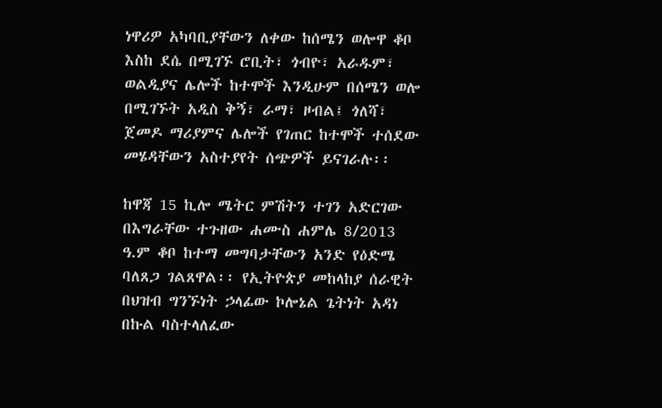ነዋሪዎ አካባቢያቸውን ለቀው ከሰሜን ወሎዋ ቆቦ እስከ ደሴ በሚገኙ ሮቢት፣ ጎብዮ፣ አራዱም፣ ወልዲያና ሌሎች ከተሞች እንዲሁም በሰሜን ወሎ በሚገኙት አዲስ ቅኝ፣ ራማ፣ ዞብል፤ ጎለሻ፣ ጀመዶ ማሪያምና ሌሎች የገጠር ከተሞች ተሰደው መሄዳቸውን አስተያየት ሰጭዎች ይናገራሉ፡፡

ከዋጃ 15 ኪሎ ሜትር ምሽትን ተገን አድርገው በእግራቸው ተጉዘው ሐሙስ ሐምሌ 8/2013 ዓ.ም ቆቦ ከተማ መግባታቸውን አንድ የዕድሜ ባለጸጋ ገልጸዋል፡፡ የኢትዮጵያ መከላከያ ሰራዊት በህዝብ ግንኙነት ኃላፊው ኮሎኔል ጌትነት አዳነ በኩል ባስተላለፈው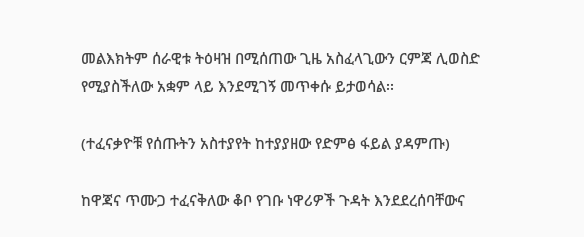መልእክትም ሰራዊቱ ትዕዛዝ በሚሰጠው ጊዜ አስፈላጊውን ርምጃ ሊወስድ የሚያስችለው አቋም ላይ እንደሚገኝ መጥቀሱ ይታወሳል፡፡

(ተፈናቃዮቹ የሰጡትን አስተያየት ከተያያዘው የድምፅ ፋይል ያዳምጡ)

ከዋጃና ጥሙጋ ተፈናቅለው ቆቦ የገቡ ነዋሪዎች ጉዳት እንደደረሰባቸውና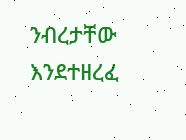ንብረታቸው እንደተዘረፈ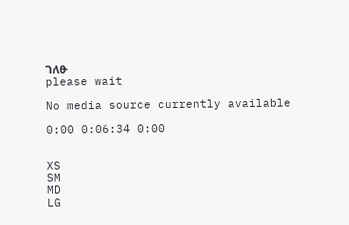ገለፁ
please wait

No media source currently available

0:00 0:06:34 0:00


XS
SM
MD
LG